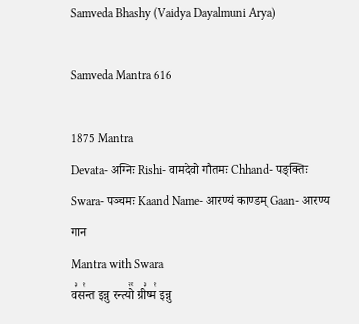Samveda Bhashy (Vaidya Dayalmuni Arya)

Samveda Mantra 616

1875 Mantra
Devata- अग्निः Rishi- वामदेवो गौतमः Chhand- पङ्क्तिः Swara- पञ्चमः Kaand Name- आरण्यं काण्डम् Gaan- आरण्य गान
Mantra with Swara
व꣣स꣡न्त इन्नु रन्त्यो꣢꣯ ग्री꣣ष्म꣡ इन्नु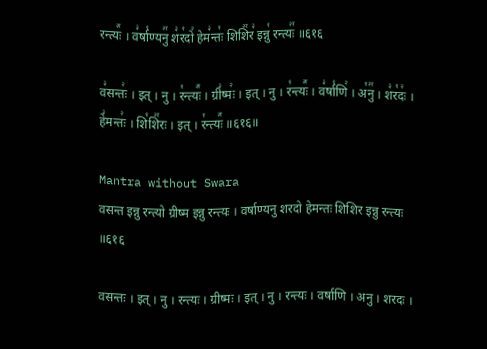रन्त्यः꣢꣯ । व꣣र्षा꣡ण्यनु꣢꣯ श꣣र꣡दो꣢ हेम꣣न्तः꣡ शिशि꣢꣯र꣣ इन्नु꣡ रन्त्यः꣢꣯ ॥६१६

व꣣सन्तः꣢ । इत् । नु । र꣡न्त्यः꣢꣯ । ग्री꣣ष्मः꣢ । इत् । नु । र꣡न्त्यः꣢꣯ । व꣣र्षा꣡णि꣢ । अ꣡नु꣢꣯ । श꣣र꣡दः꣢ । हे꣣मन्तः꣢ । शि꣡शि꣢꣯रः । इत् । र꣡न्त्यः꣢꣯ ॥६१६॥

Mantra without Swara
वसन्त इन्नु रन्त्यो ग्रीष्म इन्नु रन्त्यः । वर्षाण्यनु शरदो हेमन्तः शिशिर इन्नु रन्त्यः ॥६१६

वसन्तः । इत् । नु । रन्त्यः । ग्रीष्मः । इत् । नु । रन्त्यः । वर्षाणि । अनु । शरदः ।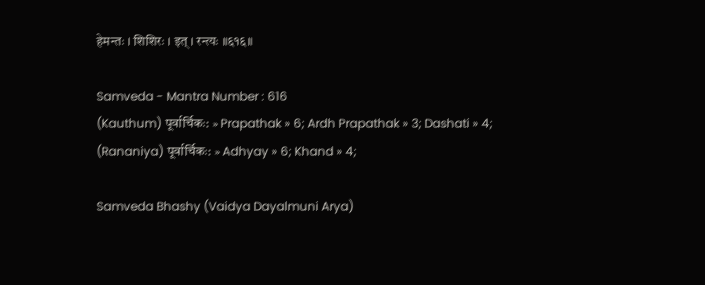हेमन्तः । शिशिरः । इत् । रन्त्यः ॥६१६॥

Samveda - Mantra Number : 616
(Kauthum) पूर्वार्चिकः: » Prapathak » 6; Ardh Prapathak » 3; Dashati » 4;
(Rananiya) पूर्वार्चिकः: » Adhyay » 6; Khand » 4;

Samveda Bhashy (Vaidya Dayalmuni Arya)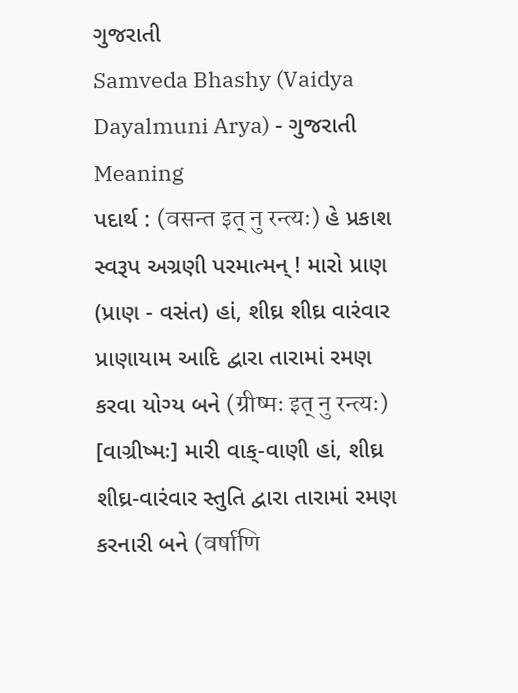ગુજરાતી
Samveda Bhashy (Vaidya Dayalmuni Arya) - ગુજરાતી
Meaning
પદાર્થ : (वसन्त इत् नु रन्त्यः) હે પ્રકાશ સ્વરૂપ અગ્રણી પરમાત્મન્ ! મારો પ્રાણ (પ્રાણ - વસંત) હાં, શીઘ્ર શીઘ્ર વારંવાર પ્રાણાયામ આદિ દ્વારા તારામાં રમણ કરવા યોગ્ય બને (ग्रीष्मः इत् नु रन्त्यः) [વાગ્રીષ્મઃ] મારી વાક્-વાણી હાં, શીઘ્ર શીઘ્ર-વારંવાર સ્તુતિ દ્વારા તારામાં રમણ કરનારી બને (वर्षाणि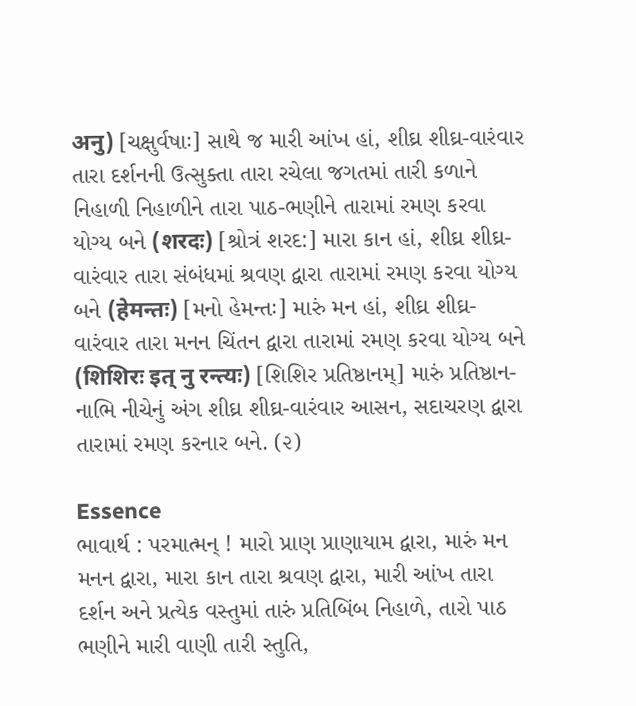अनु) [ચક્ષુર્વષાઃ] સાથે જ મારી આંખ હાં, શીઘ્ર શીઘ્ર-વારંવાર તારા દર્શનની ઉત્સુક્તા તારા રચેલા જગતમાં તારી કળાને નિહાળી નિહાળીને તારા પાઠ-ભણીને તારામાં રમણ કરવા યોગ્ય બને (शरदः) [શ્રોત્રં શરદ:] મારા કાન હાં, શીઘ્ર શીઘ્ર-વારંવાર તારા સંબંધમાં શ્રવણ દ્વારા તારામાં રમણ કરવા યોગ્ય બને (हेमन्तः) [મનો હેમન્તઃ] મારું મન હાં, શીઘ્ર શીઘ્ર-વારંવાર તારા મનન ચિંતન દ્વારા તારામાં રમણ કરવા યોગ્ય બને (शिशिरः इत् नु रन्त्यः) [શિશિર પ્રતિષ્ઠાનમ્] મારું પ્રતિષ્ઠાન-નાભિ નીચેનું અંગ શીઘ્ર શીઘ્ર-વારંવાર આસન, સદાચરણ દ્વારા તારામાં રમણ કરનાર બને. (૨)

Essence
ભાવાર્થ : પરમાત્મન્ ! મારો પ્રાણ પ્રાણાયામ દ્વારા, મારું મન મનન દ્વારા, મારા કાન તારા શ્રવણ દ્વારા, મારી આંખ તારા દર્શન અને પ્રત્યેક વસ્તુમાં તારું પ્રતિબિંબ નિહાળે, તારો પાઠ ભણીને મારી વાણી તારી સ્તુતિ,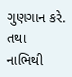ગુણગાન કરે. તથા નાભિથી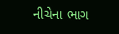નીચેના ભાગ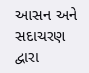આસન અને સદાચરણ દ્વારા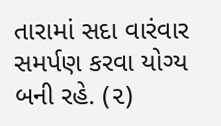તારામાં સદા વારંવાર સમર્પણ કરવા યોગ્ય બની રહે. (૨)